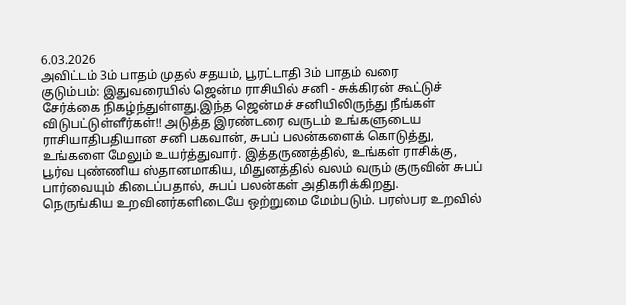6.03.2026
அவிட்டம் 3ம் பாதம் முதல் சதயம், பூரட்டாதி 3ம் பாதம் வரை
குடும்பம்: இதுவரையில் ஜென்ம ராசியில் சனி - சுக்கிரன் கூட்டுச் சேர்க்கை நிகழ்ந்துள்ளது.இந்த ஜென்மச் சனியிலிருந்து நீங்கள் விடுபட்டுள்ளீர்கள்!! அடுத்த இரண்டரை வருடம் உங்களுடைய ராசியாதிபதியான சனி பகவான், சுபப் பலன்களைக் கொடுத்து, உங்களை மேலும் உயர்த்துவார். இத்தருணத்தில், உங்கள் ராசிக்கு, பூர்வ புண்ணிய ஸ்தானமாகிய, மிதுனத்தில் வலம் வரும் குருவின் சுபப் பார்வையும் கிடைப்பதால், சுபப் பலன்கள் அதிகரிக்கிறது.
நெருங்கிய உறவினர்களிடையே ஒற்றுமை மேம்படும். பரஸ்பர உறவில்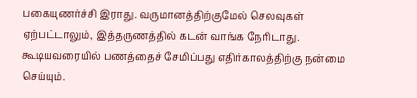பகையுணர்ச்சி இராது. வருமானத்திற்குமேல் செலவுகள் ஏற்பட்டாலும், இத்தருணத்தில் கடன் வாங்க நேரிடாது. கூடியவரையில் பணத்தைச் சேமிப்பது எதிர்காலத்திற்கு நன்மை செய்யும்.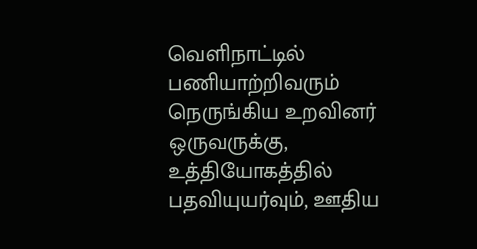வெளிநாட்டில் பணியாற்றிவரும் நெருங்கிய உறவினர் ஒருவருக்கு, உத்தியோகத்தில் பதவியுயர்வும், ஊதிய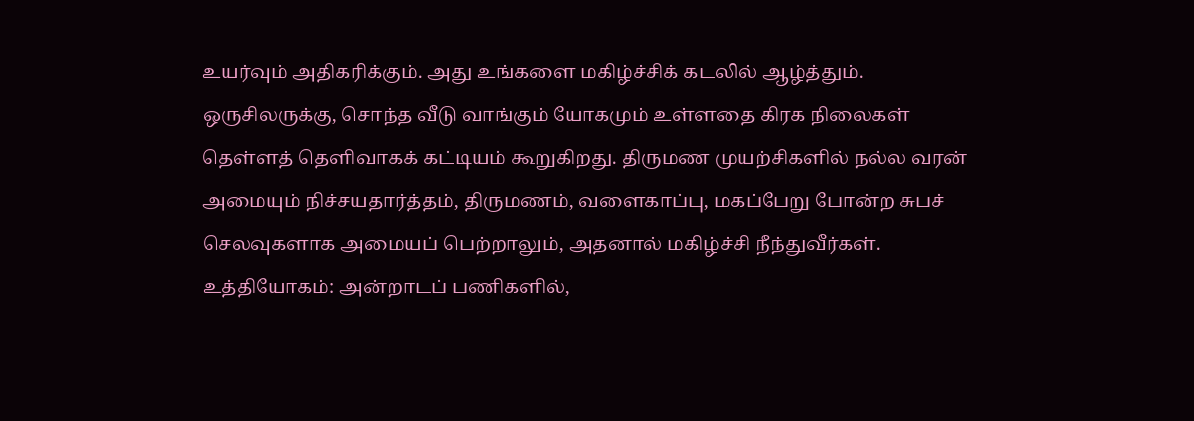உயர்வும் அதிகரிக்கும். அது உங்களை மகிழ்ச்சிக் கடலில் ஆழ்த்தும். ஒருசிலருக்கு, சொந்த வீடு வாங்கும் யோகமும் உள்ளதை கிரக நிலைகள் தெள்ளத் தெளிவாகக் கட்டியம் கூறுகிறது. திருமண முயற்சிகளில் நல்ல வரன் அமையும் நிச்சயதார்த்தம், திருமணம், வளைகாப்பு, மகப்பேறு போன்ற சுபச் செலவுகளாக அமையப் பெற்றாலும், அதனால் மகிழ்ச்சி நீந்துவீர்கள்.
உத்தியோகம்: அன்றாடப் பணிகளில்,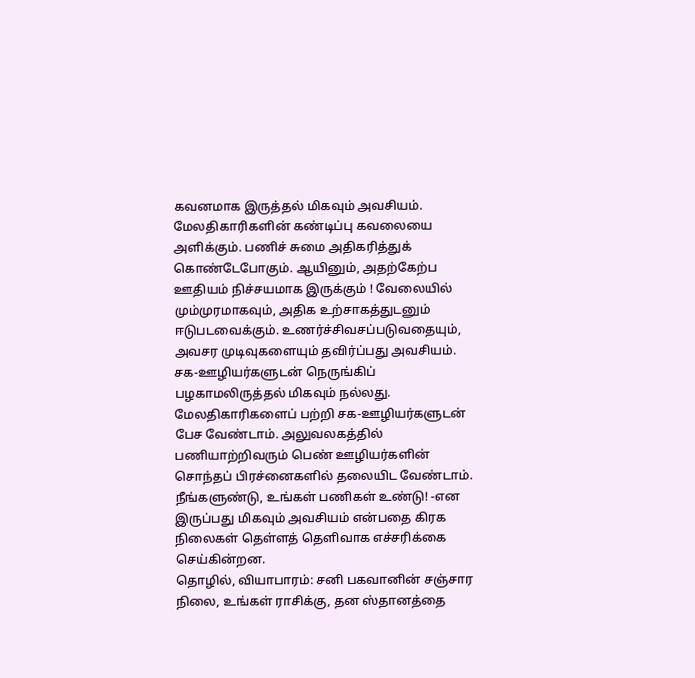கவனமாக இருத்தல் மிகவும் அவசியம். மேலதிகாரிகளின் கண்டிப்பு கவலையை அளிக்கும். பணிச் சுமை அதிகரித்துக் கொண்டேபோகும். ஆயினும், அதற்கேற்ப ஊதியம் நிச்சயமாக இருக்கும் ! வேலையில் மும்முரமாகவும், அதிக உற்சாகத்துடனும் ஈடுபடவைக்கும். உணர்ச்சிவசப்படுவதையும், அவசர முடிவுகளையும் தவிர்ப்பது அவசியம். சக-ஊழியர்களுடன் நெருங்கிப் பழகாமலிருத்தல் மிகவும் நல்லது. மேலதிகாரிகளைப் பற்றி சக-ஊழியர்களுடன் பேச வேண்டாம். அலுவலகத்தில் பணியாற்றிவரும் பெண் ஊழியர்களின் சொந்தப் பிரச்னைகளில் தலையிட வேண்டாம். நீங்களுண்டு, உங்கள் பணிகள் உண்டு! -என இருப்பது மிகவும் அவசியம் என்பதை கிரக நிலைகள் தெள்ளத் தௌிவாக எச்சரிக்கை செய்கின்றன.
தொழில், வியாபாரம்: சனி பகவானின் சஞ்சார நிலை, உங்கள் ராசிக்கு, தன ஸ்தானத்தை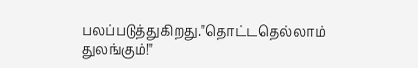பலப்படுத்துகிறது."தொட்டதெல்லாம் துலங்கும்!"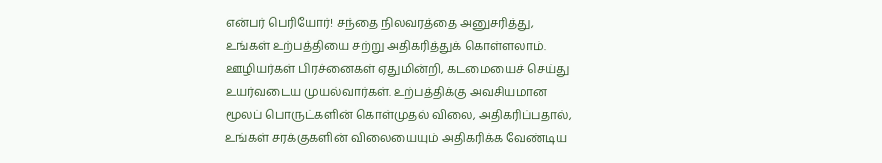என்பர் பெரியோர்! சந்தை நிலவரத்தை அனுசரித்து, உங்கள் உற்பத்தியை சற்று அதிகரித்துக் கொள்ளலாம். ஊழியர்கள் பிரச்னைகள் ஏதுமின்றி, கடமையைச் செய்து உயர்வடைய முயல்வார்கள். உற்பத்திக்கு அவசியமான மூலப் பொருட்களின் கொள்முதல் விலை, அதிகரிப்பதால், உங்கள் சரக்குகளின் விலையையும் அதிகரிக்க வேண்டிய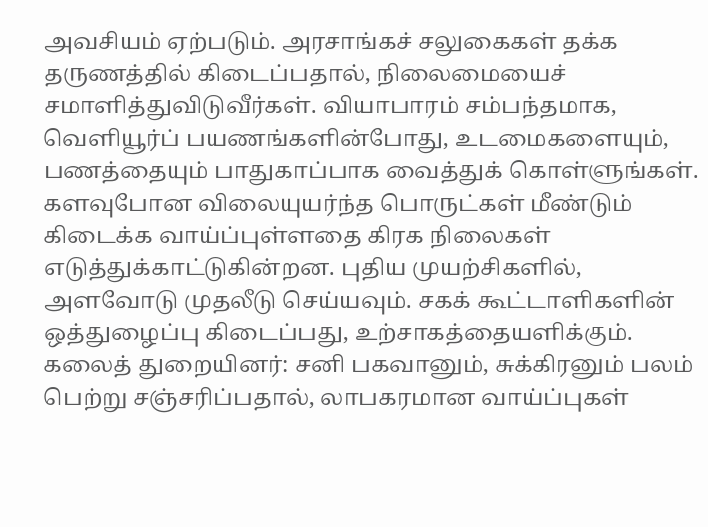அவசியம் ஏற்படும். அரசாங்கச் சலுகைகள் தக்க தருணத்தில் கிடைப்பதால், நிலைமையைச் சமாளித்துவிடுவீர்கள். வியாபாரம் சம்பந்தமாக, வெளியூர்ப் பயணங்களின்போது, உடமைகளையும், பணத்தையும் பாதுகாப்பாக வைத்துக் கொள்ளுங்கள். களவுபோன விலையுயர்ந்த பொருட்கள் மீண்டும் கிடைக்க வாய்ப்புள்ளதை கிரக நிலைகள் எடுத்துக்காட்டுகின்றன. புதிய முயற்சிகளில், அளவோடு முதலீடு செய்யவும். சகக் கூட்டாளிகளின் ஒத்துழைப்பு கிடைப்பது, உற்சாகத்தையளிக்கும்.
கலைத் துறையினர்: சனி பகவானும், சுக்கிரனும் பலம் பெற்று சஞ்சரிப்பதால், லாபகரமான வாய்ப்புகள்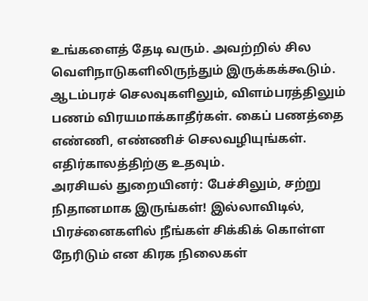உங்களைத் தேடி வரும். அவற்றில் சில வெளிநாடுகளிலிருந்தும் இருக்கக்கூடும். ஆடம்பரச் செலவுகளிலும், விளம்பரத்திலும் பணம் விரயமாக்காதீர்கள். கைப் பணத்தை எண்ணி, எண்ணிச் செலவழியுங்கள். எதிர்காலத்திற்கு உதவும்.
அரசியல் துறையினர்: பேச்சிலும், சற்று நிதானமாக இருங்கள்! இல்லாவிடில், பிரச்னைகளில் நீங்கள் சிக்கிக் கொள்ள நேரிடும் என கிரக நிலைகள்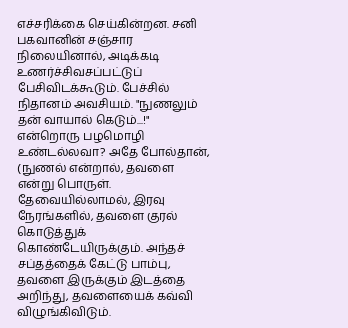எச்சரிக்கை செய்கின்றன. சனி பகவானின் சஞ்சார நிலையினால், அடிக்கடி உணர்ச்சிவசப்பட்டுப் பேசிவிடக்கூடும். பேச்சில் நிதானம் அவசியம். "நுணலும் தன் வாயால் கெடும்...!" என்றொரு பழமொழி உண்டல்லவா? அதே போல்தான், (நுணல் என்றால், தவளை என்று பொருள். தேவையில்லாமல், இரவு நேரங்களில், தவளை குரல் கொடுத்துக் கொண்டேயிருக்கும். அந்தச் சப்தத்தைக் கேட்டு பாம்பு, தவளை இருக்கும் இடத்தை அறிந்து, தவளையைக் கவ்வி விழுங்கிவிடும்.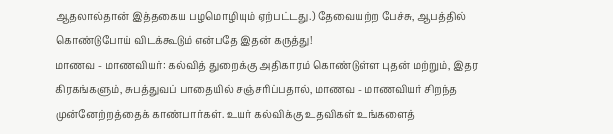ஆதலால்தான் இத்தகைய பழமொழியும் ஏற்பட்டது.) தேவையற்ற பேச்சு, ஆபத்தில் கொண்டுபோய் விடக்கூடும் என்பதே இதன் கருத்து!
மாணவ - மாணவியர்: கல்வித் துறைக்கு அதிகாரம் கொண்டுள்ள புதன் மற்றும், இதர கிரகங்களும், சுபத்துவப் பாதையில் சஞ்சரிப்பதால், மாணவ - மாணவியர் சிறந்த முன்னேற்றத்தைக் காண்பார்கள். உயர் கல்விக்கு உதவிகள் உங்களைத்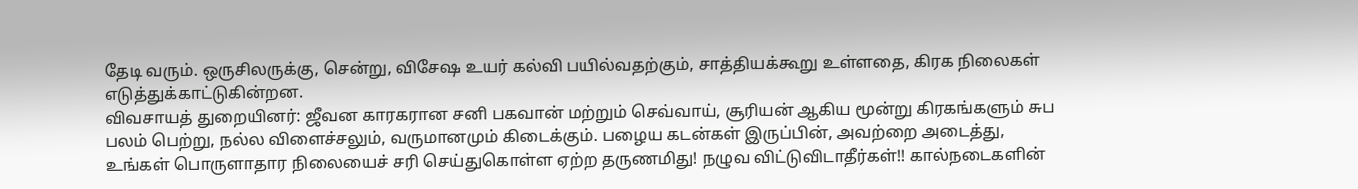தேடி வரும். ஒருசிலருக்கு, சென்று, விசேஷ உயர் கல்வி பயில்வதற்கும், சாத்தியக்கூறு உள்ளதை, கிரக நிலைகள் எடுத்துக்காட்டுகின்றன.
விவசாயத் துறையினர்: ஜீவன காரகரான சனி பகவான் மற்றும் செவ்வாய், சூரியன் ஆகிய மூன்று கிரகங்களும் சுப பலம் பெற்று, நல்ல விளைச்சலும், வருமானமும் கிடைக்கும். பழைய கடன்கள் இருப்பின், அவற்றை அடைத்து, உங்கள் பொருளாதார நிலையைச் சரி செய்துகொள்ள ஏற்ற தருணமிது! நழுவ விட்டுவிடாதீர்கள்!! கால்நடைகளின்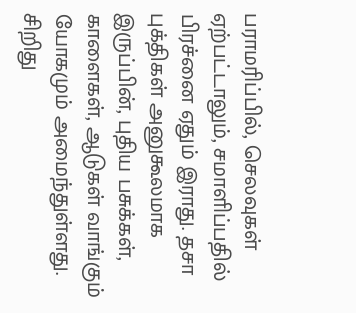பராமரிப்பில், செலவுகள் ஏற்பட்டாலும், சமாளிப்பதில் பிரச்னை ஏதும் இராது. தசா புக்திகள் அனுகூலமாக இருப்பின், புதிய பசுக்கள், காளைகள், ஆடுகள் வாங்கும் யோகமும் அமைந்துள்ளது. சிறிது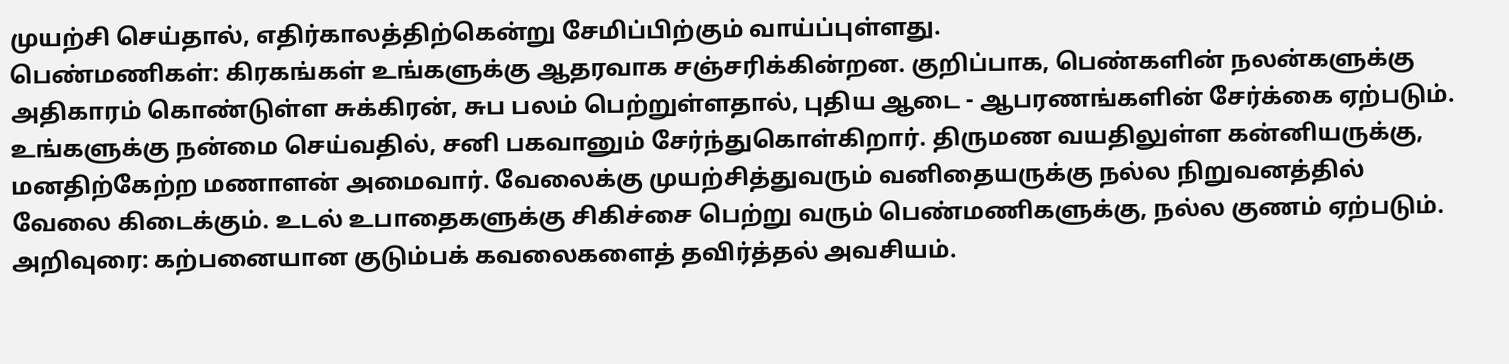முயற்சி செய்தால், எதிர்காலத்திற்கென்று சேமிப்பிற்கும் வாய்ப்புள்ளது.
பெண்மணிகள்: கிரகங்கள் உங்களுக்கு ஆதரவாக சஞ்சரிக்கின்றன. குறிப்பாக, பெண்களின் நலன்களுக்கு அதிகாரம் கொண்டுள்ள சுக்கிரன், சுப பலம் பெற்றுள்ளதால், புதிய ஆடை - ஆபரணங்களின் சேர்க்கை ஏற்படும். உங்களுக்கு நன்மை செய்வதில், சனி பகவானும் சேர்ந்துகொள்கிறார். திருமண வயதிலுள்ள கன்னியருக்கு, மனதிற்கேற்ற மணாளன் அமைவார். வேலைக்கு முயற்சித்துவரும் வனிதையருக்கு நல்ல நிறுவனத்தில் வேலை கிடைக்கும். உடல் உபாதைகளுக்கு சிகிச்சை பெற்று வரும் பெண்மணிகளுக்கு, நல்ல குணம் ஏற்படும்.
அறிவுரை: கற்பனையான குடும்பக் கவலைகளைத் தவிர்த்தல் அவசியம்.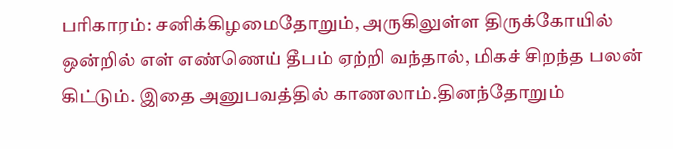பரிகாரம்: சனிக்கிழமைதோறும், அருகிலுள்ள திருக்கோயில் ஒன்றில் எள் எண்ணெய் தீபம் ஏற்றி வந்தால், மிகச் சிறந்த பலன் கிட்டும். இதை அனுபவத்தில் காணலாம்.தினந்தோறும்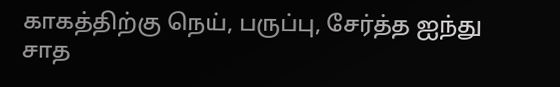காகத்திற்கு நெய், பருப்பு, சேர்த்த ஐந்து சாத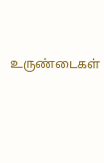உருண்டைகள்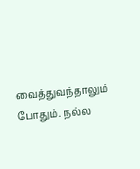வைத்துவந்தாலும் போதும். நல்ல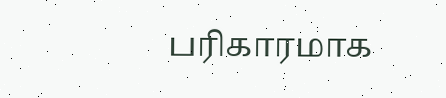பரிகாரமாக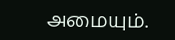அமையும்.